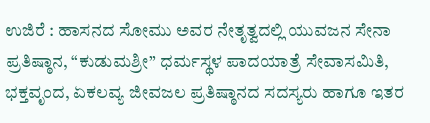ಉಜಿರೆ : ಹಾಸನದ ಸೋಮು ಅವರ ನೇತೃತ್ವದಲ್ಲಿ ಯುವಜನ ಸೇನಾ ಪ್ರತಿಷ್ಠಾನ, “ಕುಡುಮಶ್ರೀ” ಧರ್ಮಸ್ಥಳ ಪಾದಯಾತ್ರೆ ಸೇವಾಸಮಿತಿ, ಭಕ್ತವೃಂದ, ಏಕಲವ್ಯ ಜೀವಜಲ ಪ್ರತಿಷ್ಠಾನದ ಸದಸ್ಯರು ಹಾಗೂ ಇತರ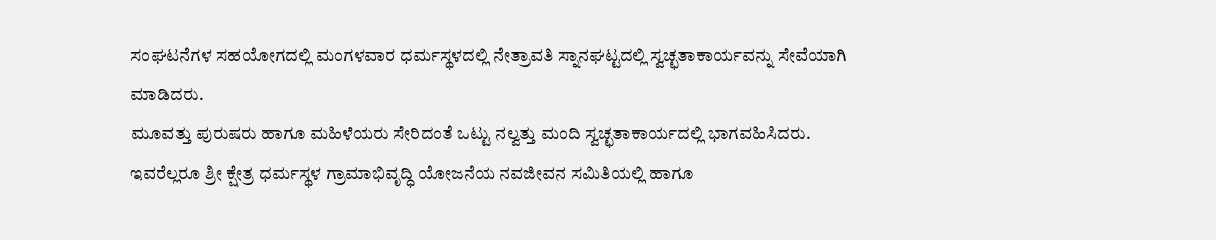ಸಂಘಟನೆಗಳ ಸಹಯೋಗದಲ್ಲಿ ಮಂಗಳವಾರ ಧರ್ಮಸ್ಥಳದಲ್ಲಿ ನೇತ್ರಾವತಿ ಸ್ನಾನಘಟ್ಟದಲ್ಲಿ ಸ್ವಚ್ಛತಾಕಾರ್ಯವನ್ನು ಸೇವೆಯಾಗಿ ಮಾಡಿದರು.
ಮೂವತ್ತು ಪುರುಷರು ಹಾಗೂ ಮಹಿಳೆಯರು ಸೇರಿದಂತೆ ಒಟ್ಟು ನಲ್ವತ್ತು ಮಂದಿ ಸ್ವಚ್ಛತಾಕಾರ್ಯದಲ್ಲಿ ಭಾಗವಹಿಸಿದರು. ಇವರೆಲ್ಲರೂ ಶ್ರೀ ಕ್ಷೇತ್ರ ಧರ್ಮಸ್ಥಳ ಗ್ರಾಮಾಭಿವೃದ್ಧಿ ಯೋಜನೆಯ ನವಜೀವನ ಸಮಿತಿಯಲ್ಲಿ ಹಾಗೂ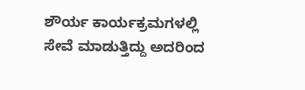ಶೌರ್ಯ ಕಾರ್ಯಕ್ರಮಗಳಲ್ಲಿ ಸೇವೆ ಮಾಡುತ್ತಿದ್ದು ಅದರಿಂದ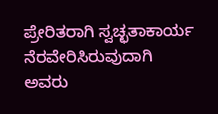ಪ್ರೇರಿತರಾಗಿ ಸ್ವಚ್ಛತಾಕಾರ್ಯ ನೆರವೇರಿಸಿರುವುದಾಗಿ ಅವರು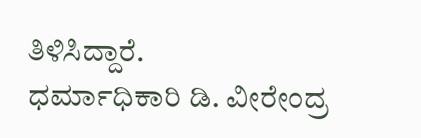ತಿಳಿಸಿದ್ದಾರೆ.
ಧರ್ಮಾಧಿಕಾರಿ ಡಿ. ವೀರೇಂದ್ರ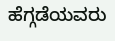ಹೆಗ್ಗಡೆಯವರು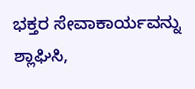ಭಕ್ತರ ಸೇವಾಕಾರ್ಯವನ್ನು ಶ್ಲಾಘಿಸಿ,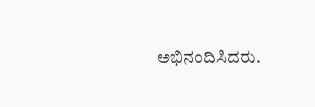ಅಭಿನಂದಿಸಿದರು.